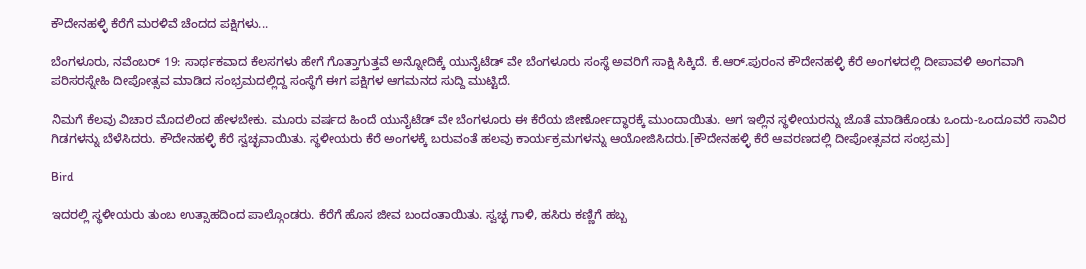ಕೌದೇನಹಳ್ಳಿ ಕೆರೆಗೆ ಮರಳಿವೆ ಚೆಂದದ ಪಕ್ಷಿಗಳು...

ಬೆಂಗಳೂರು, ನವೆಂಬರ್ 19: ಸಾರ್ಥಕವಾದ ಕೆಲಸಗಳು ಹೇಗೆ ಗೊತ್ತಾಗುತ್ತವೆ ಅನ್ನೋದಿಕ್ಕೆ ಯುನೈಟೆಡ್ ವೇ ಬೆಂಗಳೂರು ಸಂಸ್ಥೆ ಅವರಿಗೆ ಸಾಕ್ಷಿ ಸಿಕ್ಕಿದೆ. ಕೆ.ಆರ್.ಪುರಂನ ಕೌದೇನಹಳ್ಳಿ ಕೆರೆ ಅಂಗಳದಲ್ಲಿ ದೀಪಾವಳಿ ಅಂಗವಾಗಿ ಪರಿಸರಸ್ನೇಹಿ ದೀಪೋತ್ಸವ ಮಾಡಿದ ಸಂಭ್ರಮದಲ್ಲಿದ್ದ ಸಂಸ್ಥೆಗೆ ಈಗ ಪಕ್ಷಿಗಳ ಆಗಮನದ ಸುದ್ದಿ ಮುಟ್ಟಿದೆ.

ನಿಮಗೆ ಕೆಲವು ವಿಚಾರ ಮೊದಲಿಂದ ಹೇಳಬೇಕು. ಮೂರು ವರ್ಷದ ಹಿಂದೆ ಯುನೈಟೆಡ್ ವೇ ಬೆಂಗಳೂರು ಈ ಕೆರೆಯ ಜೀರ್ಣೋದ್ಧಾರಕ್ಕೆ ಮುಂದಾಯಿತು. ಅಗ ಇಲ್ಲಿನ ಸ್ಥಳೀಯರನ್ನು ಜೊತೆ ಮಾಡಿಕೊಂಡು ಒಂದು-ಒಂದೂವರೆ ಸಾವಿರ ಗಿಡಗಳನ್ನು ಬೆಳೆಸಿದರು. ಕೌದೇನಹಳ್ಳಿ ಕೆರೆ ಸ್ವಚ್ಛವಾಯಿತು. ಸ್ಥಳೀಯರು ಕೆರೆ ಅಂಗಳಕ್ಕೆ ಬರುವಂತೆ ಹಲವು ಕಾರ್ಯಕ್ರಮಗಳನ್ನು ಆಯೋಜಿಸಿದರು.[ಕೌದೇನಹಳ್ಳಿ ಕೆರೆ ಆವರಣದಲ್ಲಿ ದೀಪೋತ್ಸವದ ಸಂಭ್ರಮ]

Bird

ಇದರಲ್ಲಿ ಸ್ಥಳೀಯರು ತುಂಬ ಉತ್ಸಾಹದಿಂದ ಪಾಲ್ಗೊಂಡರು. ಕೆರೆಗೆ ಹೊಸ ಜೀವ ಬಂದಂತಾಯಿತು. ಸ್ವಚ್ಛ ಗಾಳಿ, ಹಸಿರು ಕಣ್ಣಿಗೆ ಹಬ್ಬ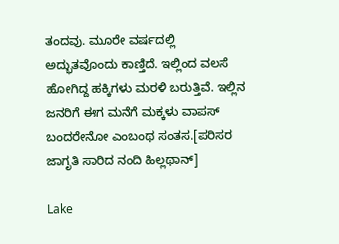ತಂದವು. ಮೂರೇ ವರ್ಷದಲ್ಲಿ ಅದ್ಭುತವೊಂದು ಕಾಣ್ತಿದೆ. ಇಲ್ಲಿಂದ ವಲಸೆ ಹೋಗಿದ್ದ ಹಕ್ಕಿಗಳು ಮರಳಿ ಬರುತ್ತಿವೆ. ಇಲ್ಲಿನ ಜನರಿಗೆ ಈಗ ಮನೆಗೆ ಮಕ್ಕಳು ವಾಪಸ್ ಬಂದರೇನೋ ಎಂಬಂಥ ಸಂತಸ.[ಪರಿಸರ ಜಾಗೃತಿ ಸಾರಿದ ನಂದಿ ಹಿಲ್ಲಥಾನ್]

Lake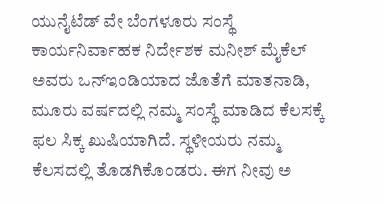ಯುನೈಟೆಡ್ ವೇ ಬೆಂಗಳೂರು ಸಂಸ್ಥೆ ಕಾರ್ಯನಿರ್ವಾಹಕ ನಿರ್ದೇಶಕ ಮನೀಶ್ ಮೈಕೆಲ್ ಅವರು ಒನ್ಇಂಡಿಯಾದ ಜೊತೆಗೆ ಮಾತನಾಡಿ, ಮೂರು ವರ್ಷದಲ್ಲಿ ನಮ್ಮ ಸಂಸ್ಥೆ ಮಾಡಿದ ಕೆಲಸಕ್ಕೆ ಫಲ ಸಿಕ್ಕ ಖುಷಿಯಾಗಿದೆ. ಸ್ಥಳೀಯರು ನಮ್ಮ ಕೆಲಸದಲ್ಲಿ ತೊಡಗಿಕೊಂಡರು. ಈಗ ನೀವು ಅ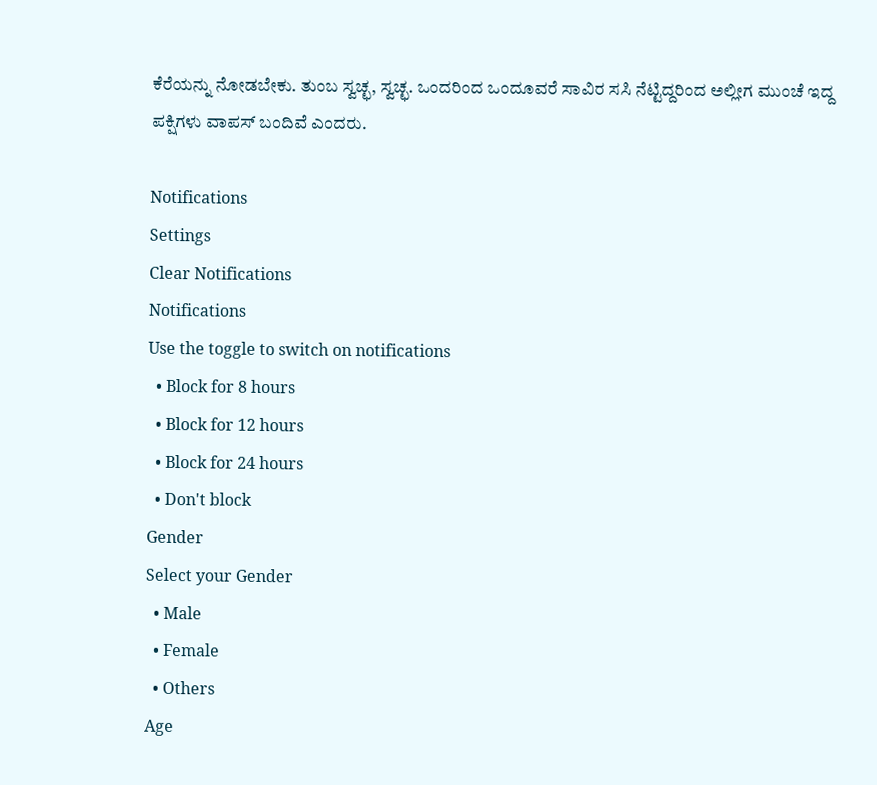ಕೆರೆಯನ್ನು ನೋಡಬೇಕು. ತುಂಬ ಸ್ವಚ್ಛ, ಸ್ವಚ್ಛ. ಒಂದರಿಂದ ಒಂದೂವರೆ ಸಾವಿರ ಸಸಿ ನೆಟ್ಟಿದ್ದರಿಂದ ಅಲ್ಲೀಗ ಮುಂಚೆ ಇದ್ದ ಪಕ್ಷಿಗಳು ವಾಪಸ್ ಬಂದಿವೆ ಎಂದರು.

Notifications
Settings
Clear Notifications
Notifications
Use the toggle to switch on notifications
  • Block for 8 hours
  • Block for 12 hours
  • Block for 24 hours
  • Don't block
Gender
Select your Gender
  • Male
  • Female
  • Others
Age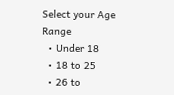Select your Age Range
  • Under 18
  • 18 to 25
  • 26 to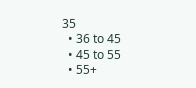35
  • 36 to 45
  • 45 to 55
  • 55+